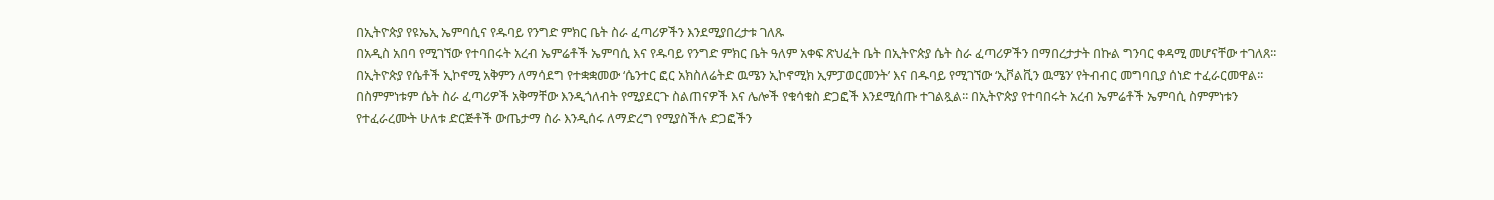በኢትዮጵያ የዩኤኢ ኤምባሲና የዱባይ የንግድ ምክር ቤት ስራ ፈጣሪዎችን እንደሚያበረታቱ ገለጹ
በአዲስ አበባ የሚገኘው የተባበሩት አረብ ኤምሬቶች ኤምባሲ እና የዱባይ የንግድ ምክር ቤት ዓለም አቀፍ ጽህፈት ቤት በኢትዮጵያ ሴት ስራ ፈጣሪዎችን በማበረታታት በኩል ግንባር ቀዳሚ መሆናቸው ተገለጸ፡፡
በኢትዮጵያ የሴቶች ኢኮኖሚ አቅምን ለማሳደግ የተቋቋመው ‘ሴንተር ፎር አክስለሬትድ ዉሜን ኢኮኖሚክ ኢምፓወርመንት’ እና በዱባይ የሚገኘው ‘ኢቮልቪን ዉሜን’ የትብብር መግባቢያ ሰነድ ተፈራርመዋል፡፡
በስምምነቱም ሴት ስራ ፈጣሪዎች አቅማቸው እንዲጎለብት የሚያደርጉ ስልጠናዎች እና ሌሎች የቁሳቁስ ድጋፎች እንደሚሰጡ ተገልጿል፡፡ በኢትዮጵያ የተባበሩት አረብ ኤምሬቶች ኤምባሲ ስምምነቱን የተፈራረሙት ሁለቱ ድርጅቶች ውጤታማ ስራ እንዲሰሩ ለማድረግ የሚያስችሉ ድጋፎችን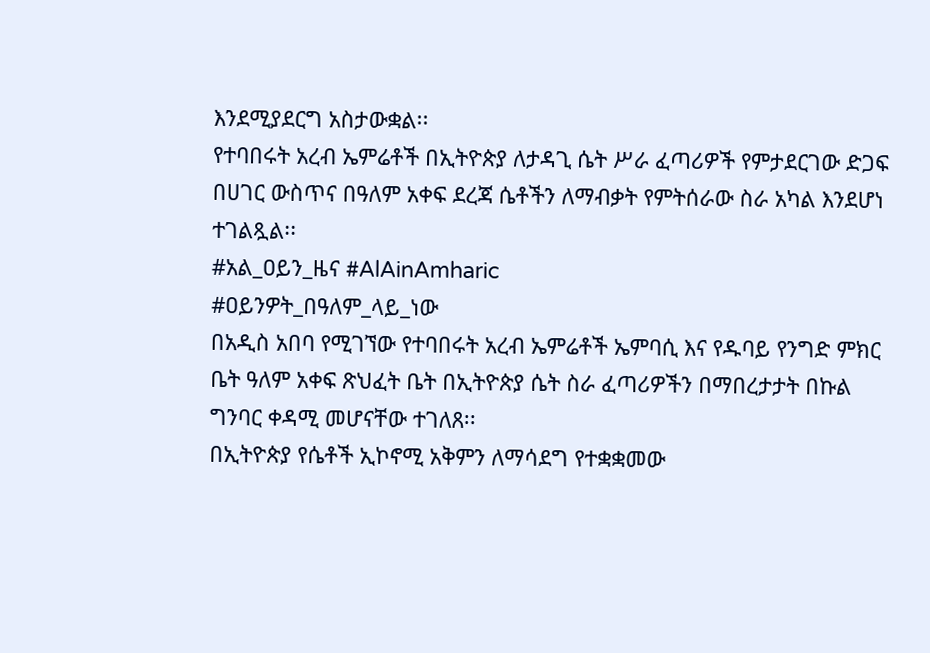እንደሚያደርግ አስታውቋል፡፡
የተባበሩት አረብ ኤምሬቶች በኢትዮጵያ ለታዳጊ ሴት ሥራ ፈጣሪዎች የምታደርገው ድጋፍ በሀገር ውስጥና በዓለም አቀፍ ደረጃ ሴቶችን ለማብቃት የምትሰራው ስራ አካል እንደሆነ ተገልጿል፡፡
#አል_ዐይን_ዜና #AlAinAmharic
#ዐይንዎት_በዓለም_ላይ_ነው
በአዲስ አበባ የሚገኘው የተባበሩት አረብ ኤምሬቶች ኤምባሲ እና የዱባይ የንግድ ምክር ቤት ዓለም አቀፍ ጽህፈት ቤት በኢትዮጵያ ሴት ስራ ፈጣሪዎችን በማበረታታት በኩል ግንባር ቀዳሚ መሆናቸው ተገለጸ፡፡
በኢትዮጵያ የሴቶች ኢኮኖሚ አቅምን ለማሳደግ የተቋቋመው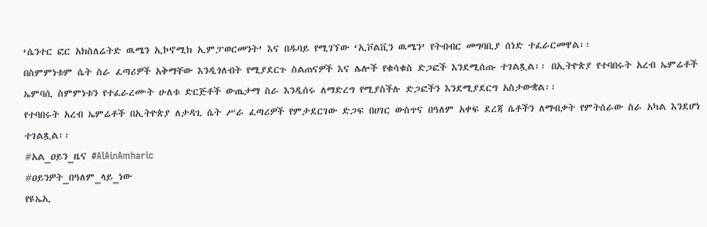‘ሴንተር ፎር አክስለሬትድ ዉሜን ኢኮኖሚክ ኢምፓወርመንት’ እና በዱባይ የሚገኘው ‘ኢቮልቪን ዉሜን’ የትብብር መግባቢያ ሰነድ ተፈራርመዋል፡፡
በስምምነቱም ሴት ስራ ፈጣሪዎች አቅማቸው እንዲጎለብት የሚያደርጉ ስልጠናዎች እና ሌሎች የቁሳቁስ ድጋፎች እንደሚሰጡ ተገልጿል፡፡ በኢትዮጵያ የተባበሩት አረብ ኤምሬቶች ኤምባሲ ስምምነቱን የተፈራረሙት ሁለቱ ድርጅቶች ውጤታማ ስራ እንዲሰሩ ለማድረግ የሚያስችሉ ድጋፎችን እንደሚያደርግ አስታውቋል፡፡
የተባበሩት አረብ ኤምሬቶች በኢትዮጵያ ለታዳጊ ሴት ሥራ ፈጣሪዎች የምታደርገው ድጋፍ በሀገር ውስጥና በዓለም አቀፍ ደረጃ ሴቶችን ለማብቃት የምትሰራው ስራ አካል እንደሆነ ተገልጿል፡፡
#አል_ዐይን_ዜና #AlAinAmharic
#ዐይንዎት_በዓለም_ላይ_ነው
የዩኤኢ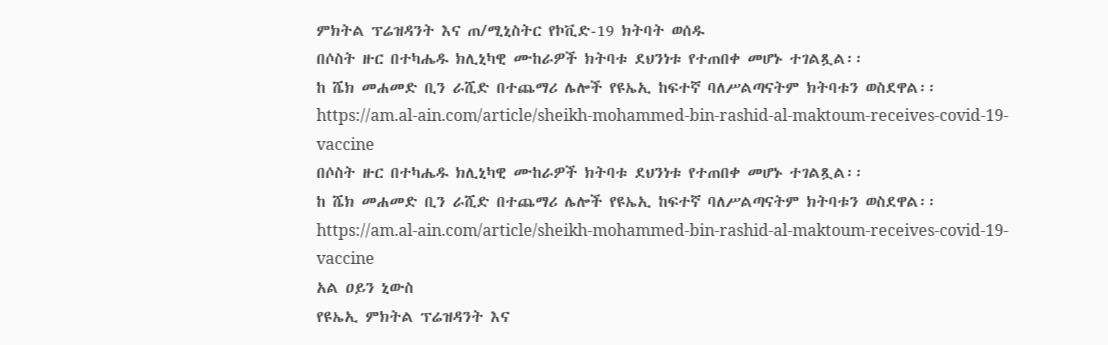ምክትል ፕሬዝዳንት እና ጠ/ሚኒስትር የኮቪድ-19 ክትባት ወሰዱ
በሶስት ዙር በተካሔዱ ክሊኒካዊ ሙከራዎች ክትባቱ ደህንነቱ የተጠበቀ መሆኑ ተገልጿል፡፡
ከ ሼክ መሐመድ ቢን ራሺድ በተጨማሪ ሌሎች የዩኤኢ ከፍተኛ ባለሥልጣናትም ክትባቱን ወስደዋል፡፡
https://am.al-ain.com/article/sheikh-mohammed-bin-rashid-al-maktoum-receives-covid-19-vaccine
በሶስት ዙር በተካሔዱ ክሊኒካዊ ሙከራዎች ክትባቱ ደህንነቱ የተጠበቀ መሆኑ ተገልጿል፡፡
ከ ሼክ መሐመድ ቢን ራሺድ በተጨማሪ ሌሎች የዩኤኢ ከፍተኛ ባለሥልጣናትም ክትባቱን ወስደዋል፡፡
https://am.al-ain.com/article/sheikh-mohammed-bin-rashid-al-maktoum-receives-covid-19-vaccine
አል ዐይን ኒውስ
የዩኤኢ ምክትል ፕሬዝዳንት እና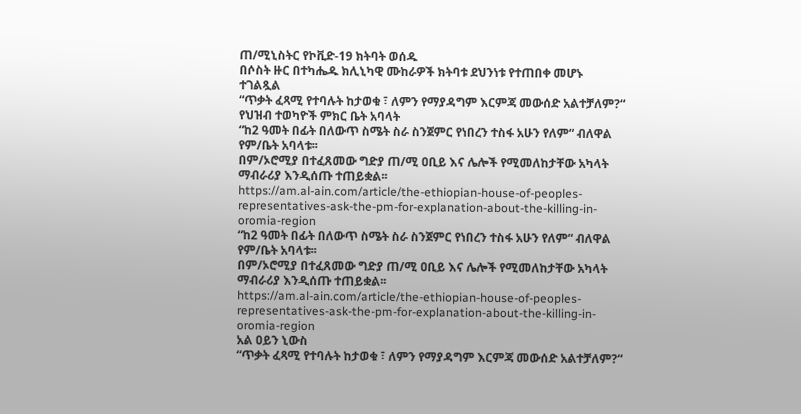ጠ/ሚኒስትር የኮቪድ-19 ክትባት ወሰዱ
በሶስት ዙር በተካሔዱ ክሊኒካዊ ሙከራዎች ክትባቱ ደህንነቱ የተጠበቀ መሆኑ ተገልጿል
“ጥቃት ፈጻሚ የተባሉት ከታወቁ ፣ ለምን የማያዳግም እርምጃ መውሰድ አልተቻለም?“ የህዝብ ተወካዮች ምክር ቤት አባላት
“ከ2 ዓመት በፊት በለውጥ ስሜት ስራ ስንጀምር የነበረን ተስፋ አሁን የለም“ ብለዋል የም/ቤት አባላቱ፡፡
በም/ኦሮሚያ በተፈጸመው ግድያ ጠ/ሚ ዐቢይ እና ሌሎች የሚመለከታቸው አካላት ማብራሪያ እንዲሰጡ ተጠይቋል፡፡
https://am.al-ain.com/article/the-ethiopian-house-of-peoples-representatives-ask-the-pm-for-explanation-about-the-killing-in-oromia-region
“ከ2 ዓመት በፊት በለውጥ ስሜት ስራ ስንጀምር የነበረን ተስፋ አሁን የለም“ ብለዋል የም/ቤት አባላቱ፡፡
በም/ኦሮሚያ በተፈጸመው ግድያ ጠ/ሚ ዐቢይ እና ሌሎች የሚመለከታቸው አካላት ማብራሪያ እንዲሰጡ ተጠይቋል፡፡
https://am.al-ain.com/article/the-ethiopian-house-of-peoples-representatives-ask-the-pm-for-explanation-about-the-killing-in-oromia-region
አል ዐይን ኒውስ
“ጥቃት ፈጻሚ የተባሉት ከታወቁ ፣ ለምን የማያዳግም እርምጃ መውሰድ አልተቻለም?“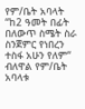የም/ቤት አባላት
“ከ2 ዓመት በፊት በለውጥ ስሜት ስራ ስንጀምር የነበረን ተስፋ አሁን የለም“ ብለዋል የም/ቤት አባላቱ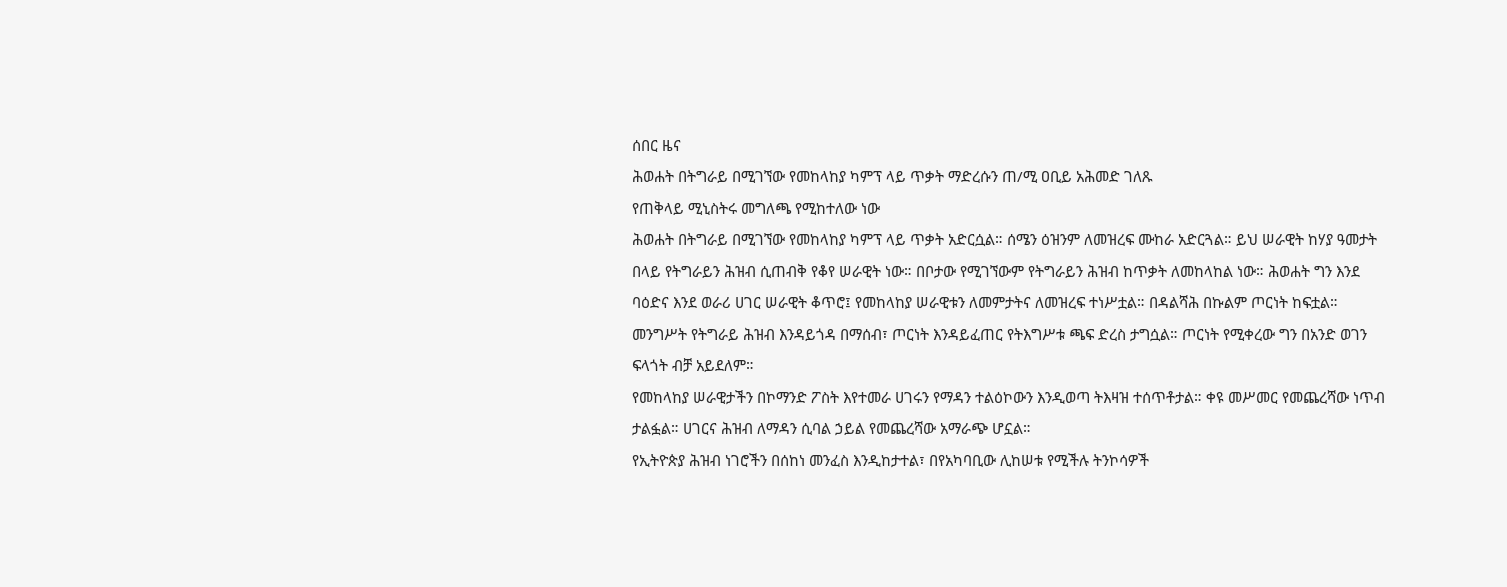ሰበር ዜና
ሕወሐት በትግራይ በሚገኘው የመከላከያ ካምፕ ላይ ጥቃት ማድረሱን ጠ/ሚ ዐቢይ አሕመድ ገለጹ
የጠቅላይ ሚኒስትሩ መግለጫ የሚከተለው ነው
ሕወሐት በትግራይ በሚገኘው የመከላከያ ካምፕ ላይ ጥቃት አድርሷል። ሰሜን ዕዝንም ለመዝረፍ ሙከራ አድርጓል። ይህ ሠራዊት ከሃያ ዓመታት በላይ የትግራይን ሕዝብ ሲጠብቅ የቆየ ሠራዊት ነው። በቦታው የሚገኘውም የትግራይን ሕዝብ ከጥቃት ለመከላከል ነው። ሕወሐት ግን እንደ ባዕድና እንደ ወራሪ ሀገር ሠራዊት ቆጥሮ፤ የመከላከያ ሠራዊቱን ለመምታትና ለመዝረፍ ተነሥቷል። በዳልሻሕ በኩልም ጦርነት ከፍቷል።
መንግሥት የትግራይ ሕዝብ እንዳይጎዳ በማሰብ፣ ጦርነት እንዳይፈጠር የትእግሥቱ ጫፍ ድረስ ታግሷል። ጦርነት የሚቀረው ግን በአንድ ወገን ፍላጎት ብቻ አይደለም።
የመከላከያ ሠራዊታችን በኮማንድ ፖስት እየተመራ ሀገሩን የማዳን ተልዕኮውን እንዲወጣ ትእዛዝ ተሰጥቶታል። ቀዩ መሥመር የመጨረሻው ነጥብ ታልፏል። ሀገርና ሕዝብ ለማዳን ሲባል ኃይል የመጨረሻው አማራጭ ሆኗል።
የኢትዮጵያ ሕዝብ ነገሮችን በሰከነ መንፈስ እንዲከታተል፣ በየአካባቢው ሊከሠቱ የሚችሉ ትንኮሳዎች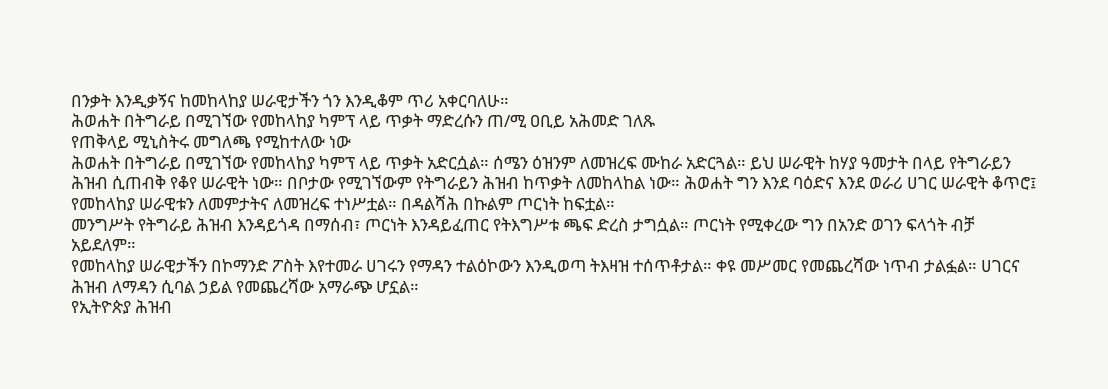በንቃት እንዲቃኝና ከመከላከያ ሠራዊታችን ጎን እንዲቆም ጥሪ አቀርባለሁ።
ሕወሐት በትግራይ በሚገኘው የመከላከያ ካምፕ ላይ ጥቃት ማድረሱን ጠ/ሚ ዐቢይ አሕመድ ገለጹ
የጠቅላይ ሚኒስትሩ መግለጫ የሚከተለው ነው
ሕወሐት በትግራይ በሚገኘው የመከላከያ ካምፕ ላይ ጥቃት አድርሷል። ሰሜን ዕዝንም ለመዝረፍ ሙከራ አድርጓል። ይህ ሠራዊት ከሃያ ዓመታት በላይ የትግራይን ሕዝብ ሲጠብቅ የቆየ ሠራዊት ነው። በቦታው የሚገኘውም የትግራይን ሕዝብ ከጥቃት ለመከላከል ነው። ሕወሐት ግን እንደ ባዕድና እንደ ወራሪ ሀገር ሠራዊት ቆጥሮ፤ የመከላከያ ሠራዊቱን ለመምታትና ለመዝረፍ ተነሥቷል። በዳልሻሕ በኩልም ጦርነት ከፍቷል።
መንግሥት የትግራይ ሕዝብ እንዳይጎዳ በማሰብ፣ ጦርነት እንዳይፈጠር የትእግሥቱ ጫፍ ድረስ ታግሷል። ጦርነት የሚቀረው ግን በአንድ ወገን ፍላጎት ብቻ አይደለም።
የመከላከያ ሠራዊታችን በኮማንድ ፖስት እየተመራ ሀገሩን የማዳን ተልዕኮውን እንዲወጣ ትእዛዝ ተሰጥቶታል። ቀዩ መሥመር የመጨረሻው ነጥብ ታልፏል። ሀገርና ሕዝብ ለማዳን ሲባል ኃይል የመጨረሻው አማራጭ ሆኗል።
የኢትዮጵያ ሕዝብ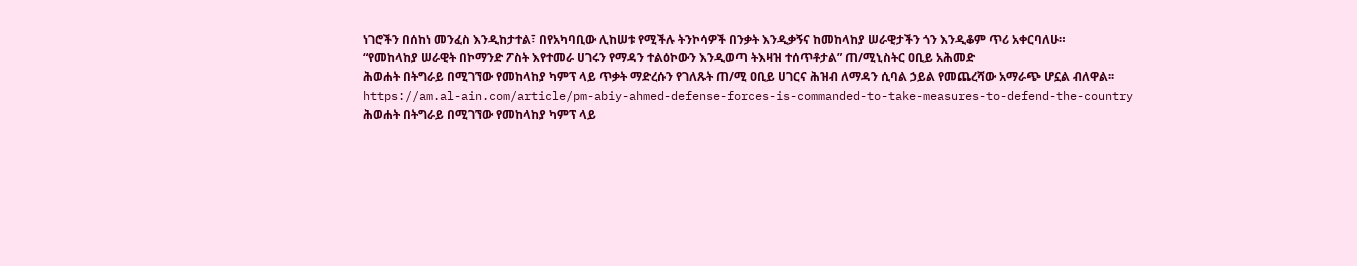ነገሮችን በሰከነ መንፈስ እንዲከታተል፣ በየአካባቢው ሊከሠቱ የሚችሉ ትንኮሳዎች በንቃት እንዲቃኝና ከመከላከያ ሠራዊታችን ጎን እንዲቆም ጥሪ አቀርባለሁ።
“የመከላከያ ሠራዊት በኮማንድ ፖስት እየተመራ ሀገሩን የማዳን ተልዕኮውን እንዲወጣ ትእዛዝ ተሰጥቶታል” ጠ/ሚኒስትር ዐቢይ አሕመድ
ሕወሐት በትግራይ በሚገኘው የመከላከያ ካምፕ ላይ ጥቃት ማድረሱን የገለጹት ጠ/ሚ ዐቢይ ሀገርና ሕዝብ ለማዳን ሲባል ኃይል የመጨረሻው አማራጭ ሆኗል ብለዋል፡፡
https://am.al-ain.com/article/pm-abiy-ahmed-defense-forces-is-commanded-to-take-measures-to-defend-the-country
ሕወሐት በትግራይ በሚገኘው የመከላከያ ካምፕ ላይ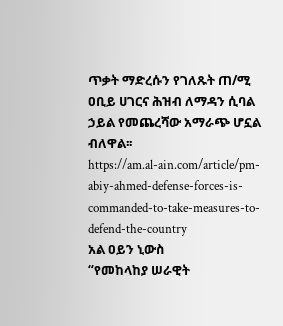ጥቃት ማድረሱን የገለጹት ጠ/ሚ ዐቢይ ሀገርና ሕዝብ ለማዳን ሲባል ኃይል የመጨረሻው አማራጭ ሆኗል ብለዋል፡፡
https://am.al-ain.com/article/pm-abiy-ahmed-defense-forces-is-commanded-to-take-measures-to-defend-the-country
አል ዐይን ኒውስ
“የመከላከያ ሠራዊት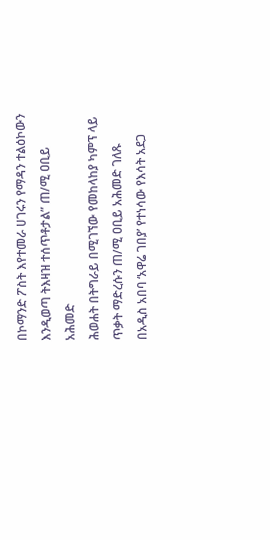በኮማንድ ፖስት እየተመራ ሀገሩን የማዳን ተልዕኮውን እንዲወጣ ትእዛዝ ተሰጥቶታል” ጠ/ሚ ዐቢይ አሕመድ
ሕወሐት በትግራይ በሚገኘው የመከላከያ ካምፕ ላይ ጥቃት ማድረሱን ጠ/ሚ ዐቢይ አሕመድ ገለጹ
በአዲስ አበባ ‘አዋሬ ገበያ’ የተነሳው የእሳት አደጋ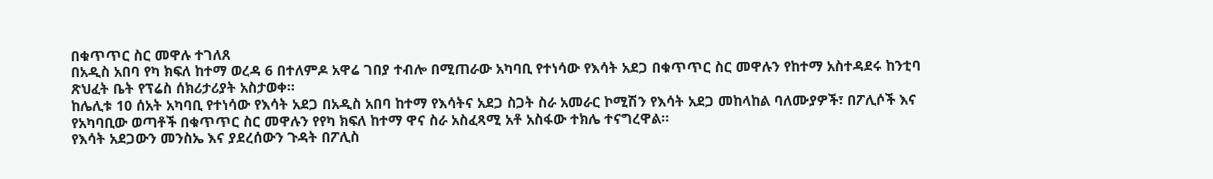በቁጥጥር ስር መዋሉ ተገለጸ
በአዲስ አበባ የካ ክፍለ ከተማ ወረዳ 6 በተለምዶ አዋሬ ገበያ ተብሎ በሚጠራው አካባቢ የተነሳው የእሳት አደጋ በቁጥጥር ስር መዋሉን የከተማ አስተዳደሩ ከንቲባ ጽህፈት ቤት የፕሬስ ሰክሪታሪያት አስታወቀ።
ከሌሊቱ 10 ሰአት አካባቢ የተነሳው የእሳት አደጋ በአዲስ አበባ ከተማ የእሳትና አደጋ ስጋት ስራ አመራር ኮሚሽን የእሳት አደጋ መከላከል ባለሙያዎች፣ በፖሊሶች እና የአካባቢው ወጣቶች በቁጥጥር ስር መዋሉን የየካ ክፍለ ከተማ ዋና ስራ አስፈጻሚ አቶ አስፋው ተክሌ ተናግረዋል።
የእሳት አደጋውን መንስኤ እና ያደረሰውን ጉዳት በፖሊስ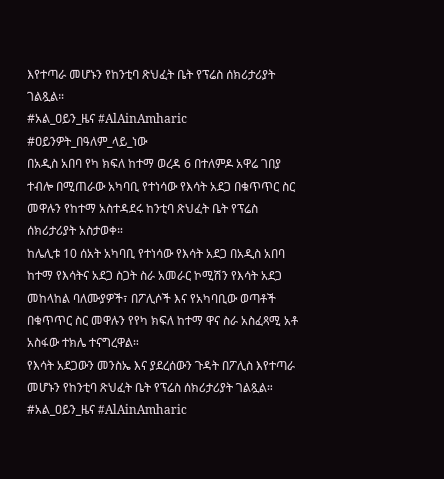እየተጣራ መሆኑን የከንቲባ ጽህፈት ቤት የፕሬስ ሰክሪታሪያት ገልጿል።
#አል_ዐይን_ዜና #AlAinAmharic
#ዐይንዎት_በዓለም_ላይ_ነው
በአዲስ አበባ የካ ክፍለ ከተማ ወረዳ 6 በተለምዶ አዋሬ ገበያ ተብሎ በሚጠራው አካባቢ የተነሳው የእሳት አደጋ በቁጥጥር ስር መዋሉን የከተማ አስተዳደሩ ከንቲባ ጽህፈት ቤት የፕሬስ ሰክሪታሪያት አስታወቀ።
ከሌሊቱ 10 ሰአት አካባቢ የተነሳው የእሳት አደጋ በአዲስ አበባ ከተማ የእሳትና አደጋ ስጋት ስራ አመራር ኮሚሽን የእሳት አደጋ መከላከል ባለሙያዎች፣ በፖሊሶች እና የአካባቢው ወጣቶች በቁጥጥር ስር መዋሉን የየካ ክፍለ ከተማ ዋና ስራ አስፈጻሚ አቶ አስፋው ተክሌ ተናግረዋል።
የእሳት አደጋውን መንስኤ እና ያደረሰውን ጉዳት በፖሊስ እየተጣራ መሆኑን የከንቲባ ጽህፈት ቤት የፕሬስ ሰክሪታሪያት ገልጿል።
#አል_ዐይን_ዜና #AlAinAmharic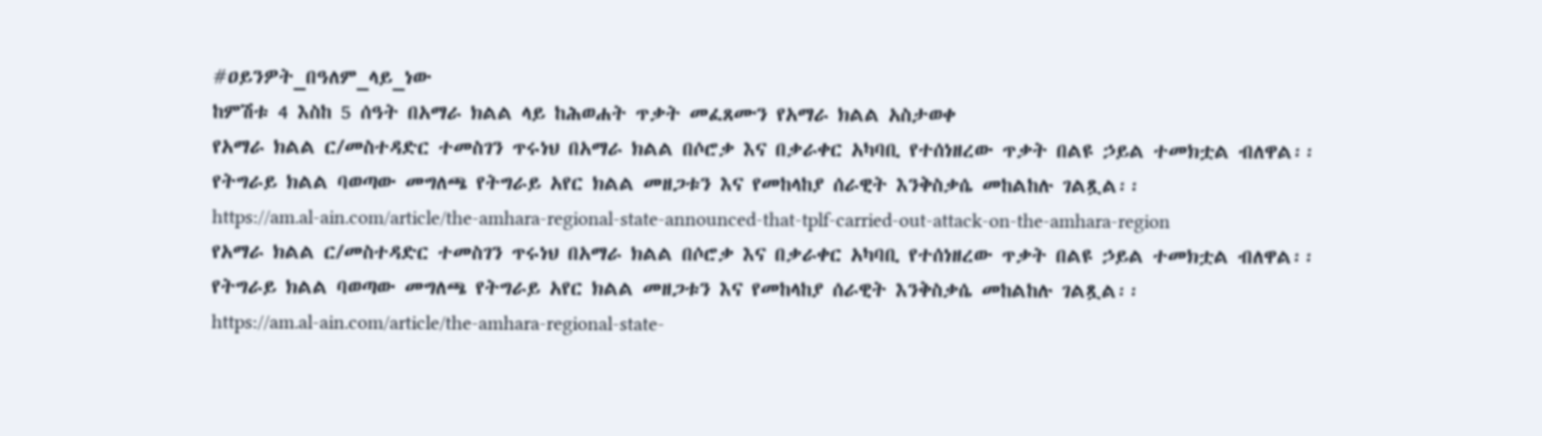#ዐይንዎት_በዓለም_ላይ_ነው
ከምሽቱ 4 እስከ 5 ሰዓት በአማራ ክልል ላይ ከሕወሐት ጥቃት መፈጸሙን የአማራ ክልል አስታወቀ
የአማራ ክልል ር/መስተዳድር ተመስገን ጥሩነህ በአማራ ክልል በሶሮቃ እና በቃራቀር አካባቢ የተሰነዘረው ጥቃት በልዩ ኃይል ተመክቷል ብለዋል፡፡
የትግራይ ክልል ባወጣው መግለጫ የትግራይ አየር ክልል መዘጋቱን እና የመከላከያ ሰራዊት እንቅስቃሴ መከልከሉ ገልጿል፡፡
https://am.al-ain.com/article/the-amhara-regional-state-announced-that-tplf-carried-out-attack-on-the-amhara-region
የአማራ ክልል ር/መስተዳድር ተመስገን ጥሩነህ በአማራ ክልል በሶሮቃ እና በቃራቀር አካባቢ የተሰነዘረው ጥቃት በልዩ ኃይል ተመክቷል ብለዋል፡፡
የትግራይ ክልል ባወጣው መግለጫ የትግራይ አየር ክልል መዘጋቱን እና የመከላከያ ሰራዊት እንቅስቃሴ መከልከሉ ገልጿል፡፡
https://am.al-ain.com/article/the-amhara-regional-state-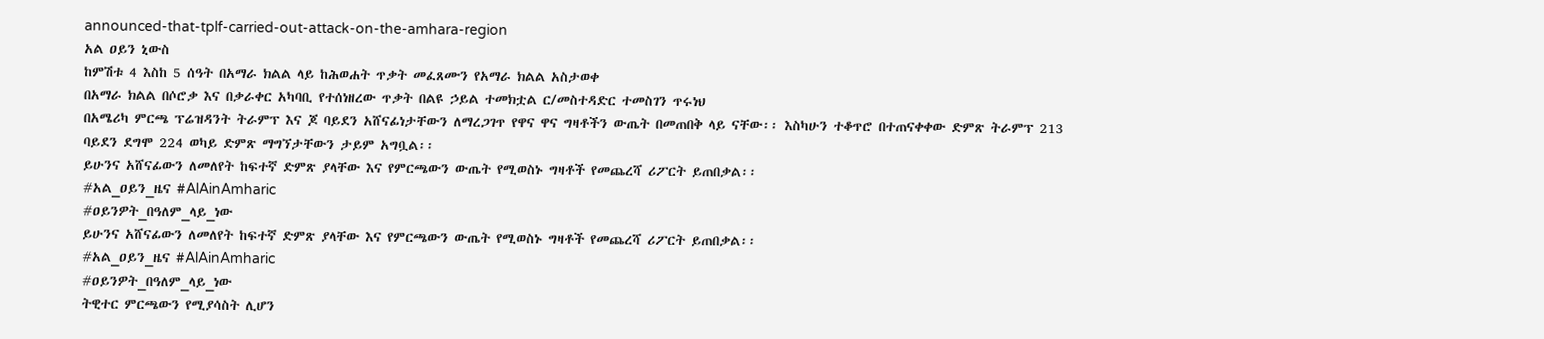announced-that-tplf-carried-out-attack-on-the-amhara-region
አል ዐይን ኒውስ
ከምሽቱ 4 እስከ 5 ሰዓት በአማራ ክልል ላይ ከሕወሐት ጥቃት መፈጸሙን የአማራ ክልል አስታወቀ
በአማራ ክልል በሶሮቃ እና በቃራቀር አካባቢ የተሰነዘረው ጥቃት በልዩ ኃይል ተመክቷል ር/መስተዳድር ተመስገን ጥሩነህ
በአሜሪካ ምርጫ ፕሬዝዳንት ትራምፕ እና ጆ ባይደን አሸናፊነታቸውን ለማረጋገጥ የዋና ዋና ግዛቶችን ውጤት በመጠበቅ ላይ ናቸው፡፡ እስካሁን ተቆጥሮ በተጠናቀቀው ድምጽ ትራምፕ 213 ባይደን ደግሞ 224 ወካይ ድምጽ ማግኘታቸውን ታይም አግቧል፡፡
ይሁንና አሸናፊውን ለመለየት ከፍተኛ ድምጽ ያላቸው እና የምርጫውን ውጤት የሚወስኑ ግዛቶች የመጨረሻ ሪፖርት ይጠበቃል፡፡
#አል_ዐይን_ዜና #AlAinAmharic
#ዐይንዎት_በዓለም_ላይ_ነው
ይሁንና አሸናፊውን ለመለየት ከፍተኛ ድምጽ ያላቸው እና የምርጫውን ውጤት የሚወስኑ ግዛቶች የመጨረሻ ሪፖርት ይጠበቃል፡፡
#አል_ዐይን_ዜና #AlAinAmharic
#ዐይንዎት_በዓለም_ላይ_ነው
ትዊተር ምርጫውን የሚያሳስት ሊሆን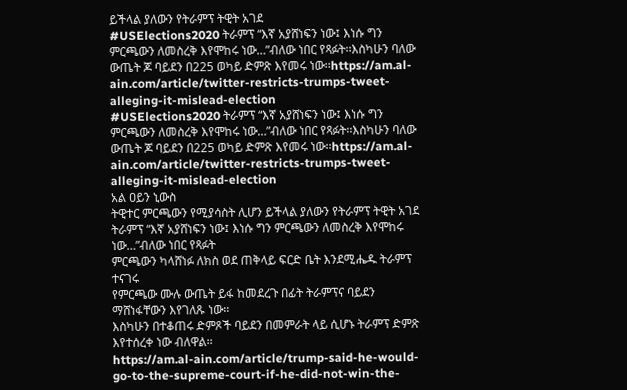ይችላል ያለውን የትራምፕ ትዊት አገደ
#USElections2020 ትራምፕ “እኛ አያሸነፍን ነው፤ እነሱ ግን ምርጫውን ለመስረቅ እየሞከሩ ነው…”ብለው ነበር የጻፉት፡፡እስካሁን ባለው ውጤት ጆ ባይደን በ225 ወካይ ድምጽ እየመሩ ነው፡፡https://am.al-ain.com/article/twitter-restricts-trumps-tweet-alleging-it-mislead-election
#USElections2020 ትራምፕ “እኛ አያሸነፍን ነው፤ እነሱ ግን ምርጫውን ለመስረቅ እየሞከሩ ነው…”ብለው ነበር የጻፉት፡፡እስካሁን ባለው ውጤት ጆ ባይደን በ225 ወካይ ድምጽ እየመሩ ነው፡፡https://am.al-ain.com/article/twitter-restricts-trumps-tweet-alleging-it-mislead-election
አል ዐይን ኒውስ
ትዊተር ምርጫውን የሚያሳስት ሊሆን ይችላል ያለውን የትራምፕ ትዊት አገደ
ትራምፕ “እኛ አያሸነፍን ነው፤ እነሱ ግን ምርጫውን ለመስረቅ እየሞከሩ ነው…”ብለው ነበር የጻፉት
ምርጫውን ካላሸነፉ ለክስ ወደ ጠቅላይ ፍርድ ቤት እንደሚሔዱ ትራምፕ ተናገሩ
የምርጫው ሙሉ ውጤት ይፋ ከመደረጉ በፊት ትራምፕና ባይደን ማሸነፋቸውን እየገለጹ ነው፡፡
እስካሁን በተቆጠሩ ድምጾች ባይደን በመምራት ላይ ሲሆኑ ትራምፕ ድምጽ እየተሰረቀ ነው ብለዋል፡፡
https://am.al-ain.com/article/trump-said-he-would-go-to-the-supreme-court-if-he-did-not-win-the-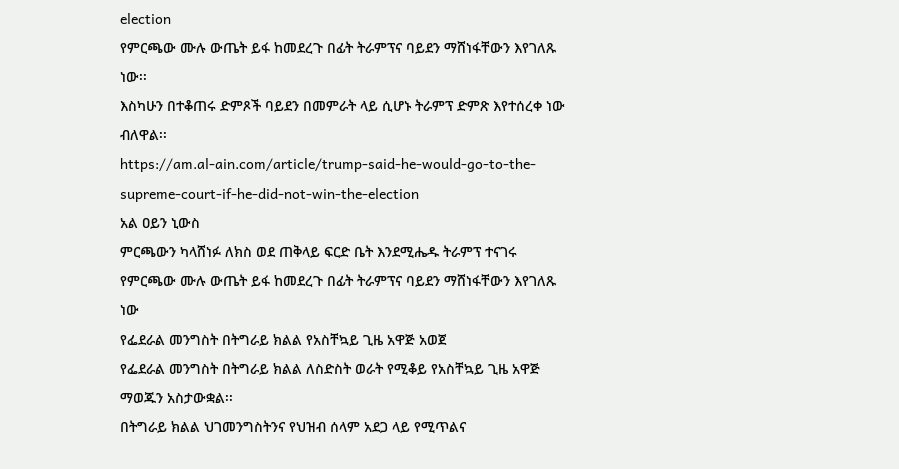election
የምርጫው ሙሉ ውጤት ይፋ ከመደረጉ በፊት ትራምፕና ባይደን ማሸነፋቸውን እየገለጹ ነው፡፡
እስካሁን በተቆጠሩ ድምጾች ባይደን በመምራት ላይ ሲሆኑ ትራምፕ ድምጽ እየተሰረቀ ነው ብለዋል፡፡
https://am.al-ain.com/article/trump-said-he-would-go-to-the-supreme-court-if-he-did-not-win-the-election
አል ዐይን ኒውስ
ምርጫውን ካላሸነፉ ለክስ ወደ ጠቅላይ ፍርድ ቤት እንደሚሔዱ ትራምፕ ተናገሩ
የምርጫው ሙሉ ውጤት ይፋ ከመደረጉ በፊት ትራምፕና ባይደን ማሸነፋቸውን እየገለጹ ነው
የፌደራል መንግስት በትግራይ ክልል የአስቸኳይ ጊዜ አዋጅ አወጀ
የፌደራል መንግስት በትግራይ ክልል ለስድስት ወራት የሚቆይ የአስቸኳይ ጊዜ አዋጅ ማወጁን አስታውቋል፡፡
በትግራይ ክልል ህገመንግስትንና የህዝብ ሰላም አደጋ ላይ የሚጥልና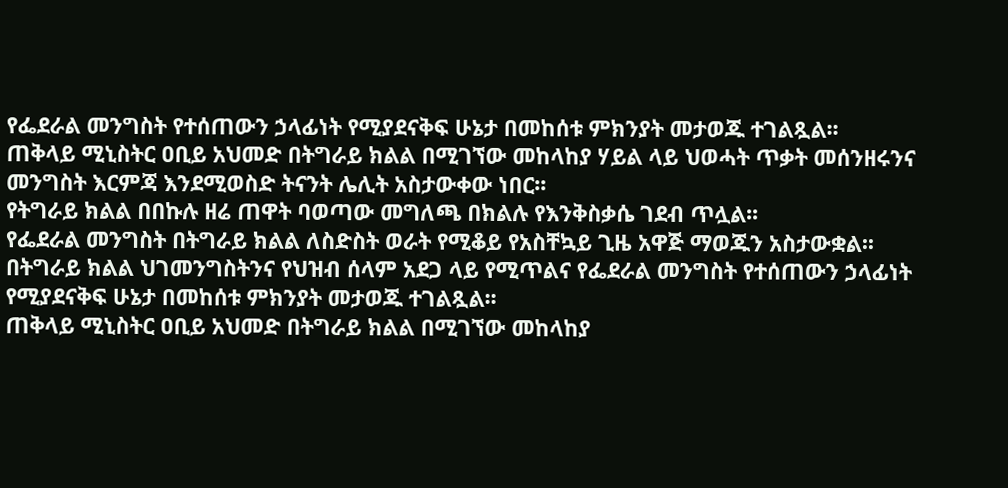የፌደራል መንግስት የተሰጠውን ኃላፊነት የሚያደናቅፍ ሁኔታ በመከሰቱ ምክንያት መታወጁ ተገልጿል፡፡
ጠቅላይ ሚኒስትር ዐቢይ አህመድ በትግራይ ክልል በሚገኘው መከላከያ ሃይል ላይ ህወሓት ጥቃት መሰንዘሩንና መንግስት እርምጃ እንደሚወስድ ትናንት ሌሊት አስታውቀው ነበር፡፡
የትግራይ ክልል በበኩሉ ዘሬ ጠዋት ባወጣው መግለጫ በክልሉ የእንቅስቃሴ ገደብ ጥሏል፡፡
የፌደራል መንግስት በትግራይ ክልል ለስድስት ወራት የሚቆይ የአስቸኳይ ጊዜ አዋጅ ማወጁን አስታውቋል፡፡
በትግራይ ክልል ህገመንግስትንና የህዝብ ሰላም አደጋ ላይ የሚጥልና የፌደራል መንግስት የተሰጠውን ኃላፊነት የሚያደናቅፍ ሁኔታ በመከሰቱ ምክንያት መታወጁ ተገልጿል፡፡
ጠቅላይ ሚኒስትር ዐቢይ አህመድ በትግራይ ክልል በሚገኘው መከላከያ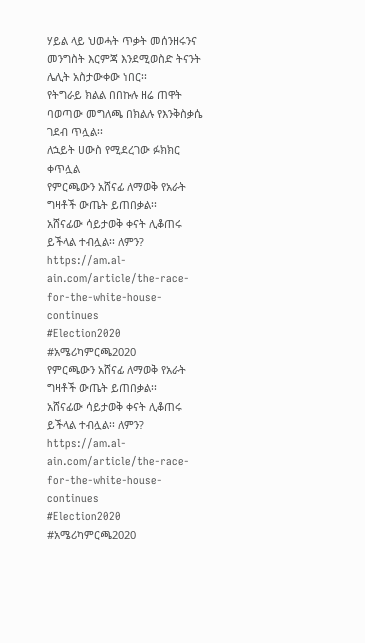ሃይል ላይ ህወሓት ጥቃት መሰንዘሩንና መንግስት እርምጃ እንደሚወስድ ትናንት ሌሊት አስታውቀው ነበር፡፡
የትግራይ ክልል በበኩሉ ዘሬ ጠዋት ባወጣው መግለጫ በክልሉ የእንቅስቃሴ ገደብ ጥሏል፡፡
ለኋይት ሀውስ የሚደረገው ፉክክር ቀጥሏል
የምርጫውን አሸናፊ ለማወቅ የአራት ግዛቶች ውጤት ይጠበቃል፡፡
አሸናፊው ሳይታወቅ ቀናት ሊቆጠሩ ይችላል ተብሏል፡፡ ለምን?
https://am.al-ain.com/article/the-race-for-the-white-house-continues
#Election2020 #አሜሪካምርጫ2020
የምርጫውን አሸናፊ ለማወቅ የአራት ግዛቶች ውጤት ይጠበቃል፡፡
አሸናፊው ሳይታወቅ ቀናት ሊቆጠሩ ይችላል ተብሏል፡፡ ለምን?
https://am.al-ain.com/article/the-race-for-the-white-house-continues
#Election2020 #አሜሪካምርጫ2020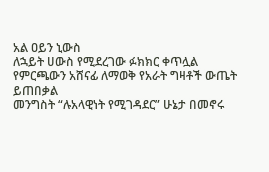አል ዐይን ኒውስ
ለኋይት ሀውስ የሚደረገው ፉክክር ቀጥሏል
የምርጫውን አሸናፊ ለማወቅ የአራት ግዛቶች ውጤት ይጠበቃል
መንግስት “ሉአላዊነት የሚገዳደር” ሁኔታ በመኖሩ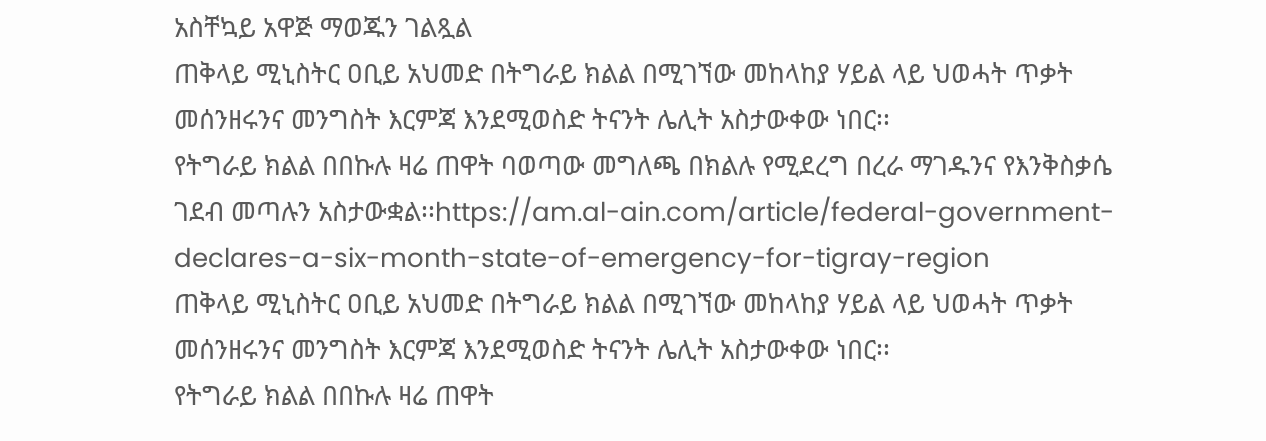አስቸኳይ አዋጅ ማወጁን ገልጿል
ጠቅላይ ሚኒስትር ዐቢይ አህመድ በትግራይ ክልል በሚገኘው መከላከያ ሃይል ላይ ህወሓት ጥቃት መሰንዘሩንና መንግስት እርምጃ እንደሚወስድ ትናንት ሌሊት አስታውቀው ነበር፡፡
የትግራይ ክልል በበኩሉ ዛሬ ጠዋት ባወጣው መግለጫ በክልሉ የሚደረግ በረራ ማገዱንና የእንቅስቃሴ ገደብ መጣሉን አስታውቋል፡፡https://am.al-ain.com/article/federal-government-declares-a-six-month-state-of-emergency-for-tigray-region
ጠቅላይ ሚኒስትር ዐቢይ አህመድ በትግራይ ክልል በሚገኘው መከላከያ ሃይል ላይ ህወሓት ጥቃት መሰንዘሩንና መንግስት እርምጃ እንደሚወስድ ትናንት ሌሊት አስታውቀው ነበር፡፡
የትግራይ ክልል በበኩሉ ዛሬ ጠዋት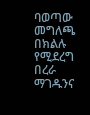ባወጣው መግለጫ በክልሉ የሚደረግ በረራ ማገዱንና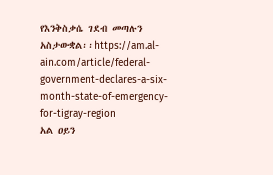የእንቅስቃሴ ገደብ መጣሉን አስታውቋል፡፡https://am.al-ain.com/article/federal-government-declares-a-six-month-state-of-emergency-for-tigray-region
አል ዐይን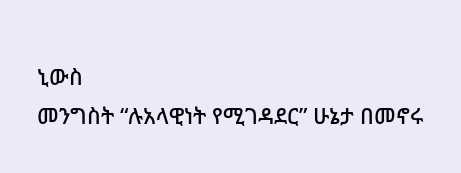ኒውስ
መንግስት “ሉአላዊነት የሚገዳደር” ሁኔታ በመኖሩ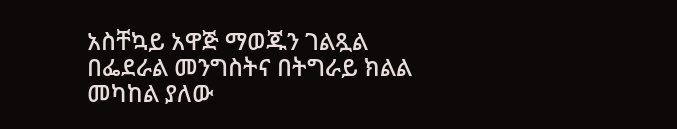አስቸኳይ አዋጅ ማወጁን ገልጿል
በፌደራል መንግስትና በትግራይ ክልል መካከል ያለው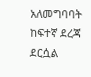አለመግባባት ከፍተኛ ደረጃ ደርሷል